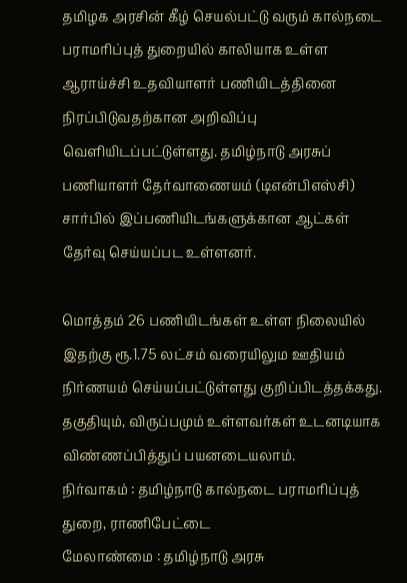தமிழக அரசின் கீழ் செயல்பட்டு வரும் கால்நடை பராமரிப்புத் துறையில் காலியாக உள்ள ஆராய்ச்சி உதவியாளர் பணியிடத்தினை நிரப்பிடுவதற்கான அறிவிப்பு வெளியிடப்பட்டுள்ளது. தமிழ்நாடு அரசுப் பணியாளர் தேர்வாணையம் (டிஎன்பிஎஸ்சி) சார்பில் இப்பணியிடங்களுக்கான ஆட்கள் தேர்வு செய்யப்பட உள்ளனர்.

மொத்தம் 26 பணியிடங்கள் உள்ள நிலையில் இதற்கு ரூ.1.75 லட்சம் வரையிலும ஊதியம் நிர்ணயம் செய்யப்பட்டுள்ளது குறிப்பிடத்தக்கது. தகுதியும், விருப்பமும் உள்ளவர்கள் உடனடியாக விண்ணப்பித்துப் பயனடையலாம்.
நிர்வாகம் : தமிழ்நாடு கால்நடை பராமரிப்புத் துறை, ராணிபேட்டை
மேலாண்மை : தமிழ்நாடு அரசு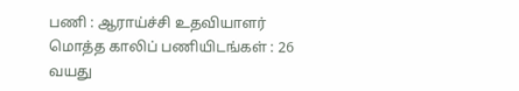பணி : ஆராய்ச்சி உதவியாளர்
மொத்த காலிப் பணியிடங்கள் : 26
வயது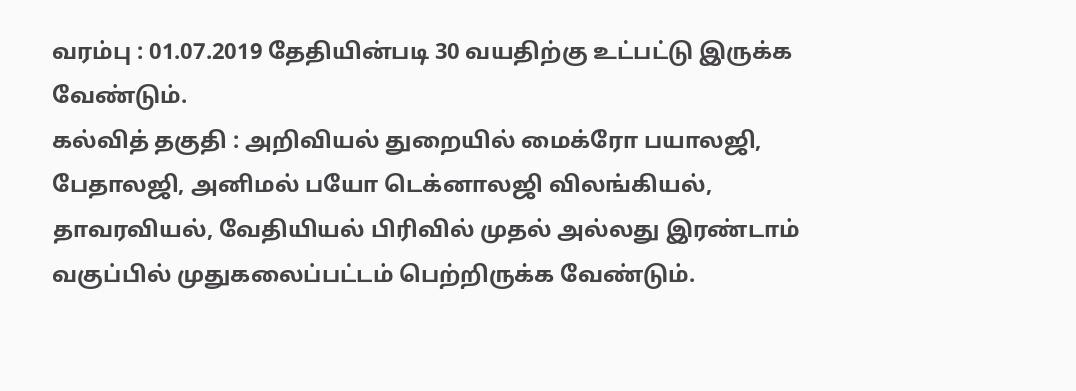வரம்பு : 01.07.2019 தேதியின்படி 30 வயதிற்கு உட்பட்டு இருக்க வேண்டும்.
கல்வித் தகுதி : அறிவியல் துறையில் மைக்ரோ பயாலஜி, பேதாலஜி, அனிமல் பயோ டெக்னாலஜி விலங்கியல், தாவரவியல், வேதியியல் பிரிவில் முதல் அல்லது இரண்டாம் வகுப்பில் முதுகலைப்பட்டம் பெற்றிருக்க வேண்டும்.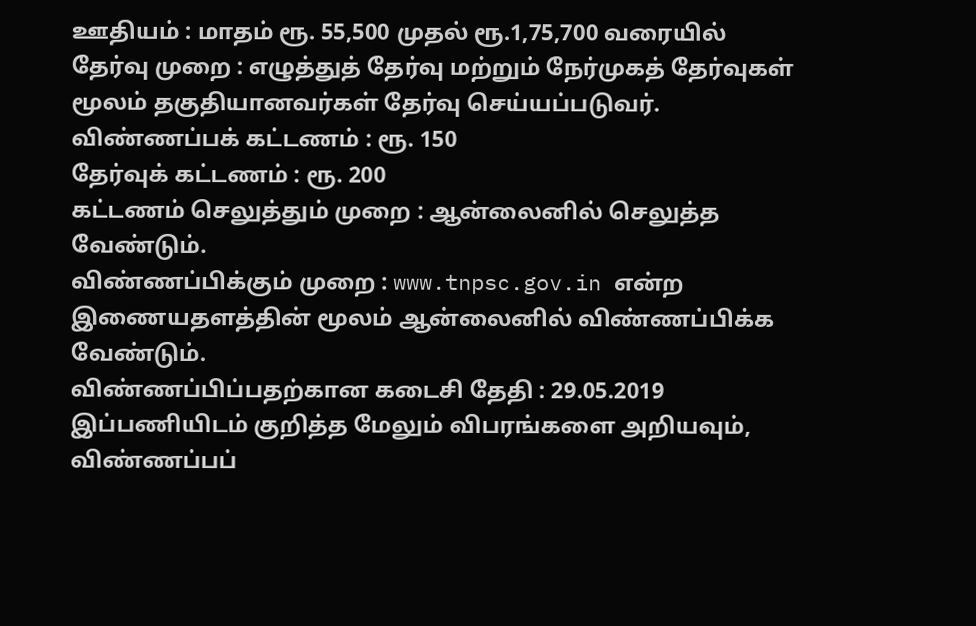ஊதியம் : மாதம் ரூ. 55,500 முதல் ரூ.1,75,700 வரையில்
தேர்வு முறை : எழுத்துத் தேர்வு மற்றும் நேர்முகத் தேர்வுகள் மூலம் தகுதியானவர்கள் தேர்வு செய்யப்படுவர்.
விண்ணப்பக் கட்டணம் : ரூ. 150
தேர்வுக் கட்டணம் : ரூ. 200
கட்டணம் செலுத்தும் முறை : ஆன்லைனில் செலுத்த வேண்டும்.
விண்ணப்பிக்கும் முறை : www.tnpsc.gov.in என்ற இணையதளத்தின் மூலம் ஆன்லைனில் விண்ணப்பிக்க வேண்டும்.
விண்ணப்பிப்பதற்கான கடைசி தேதி : 29.05.2019
இப்பணியிடம் குறித்த மேலும் விபரங்களை அறியவும், விண்ணப்பப்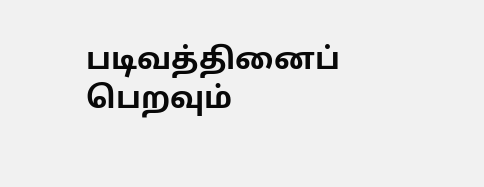படிவத்தினைப் பெறவும்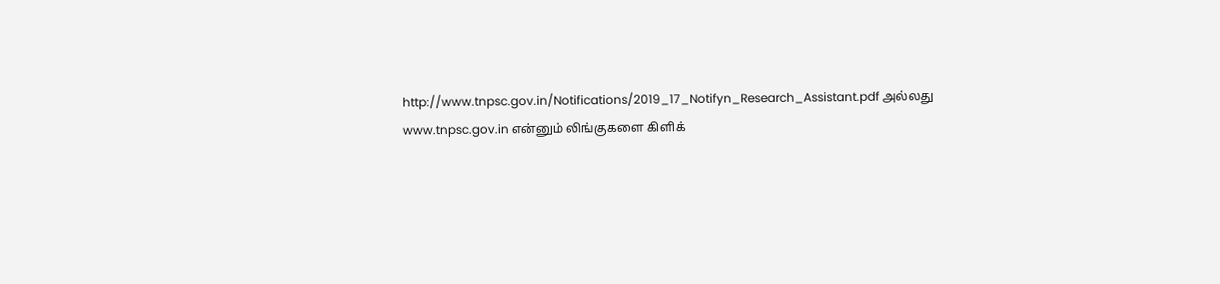http://www.tnpsc.gov.in/Notifications/2019_17_Notifyn_Research_Assistant.pdf அல்லது www.tnpsc.gov.in என்னும் லிங்குகளை கிளிக்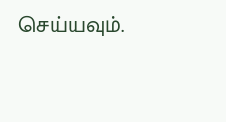செய்யவும்.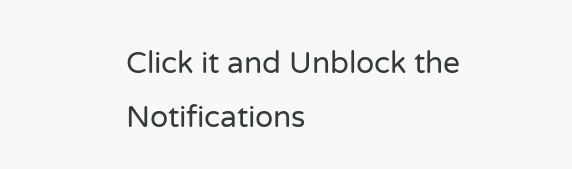Click it and Unblock the Notifications